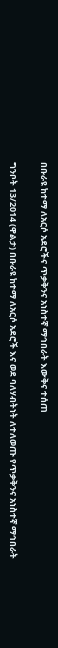በቡራዩ ከተማ ለአርሶ አደሮችና ጥቃቅንና አነስተኛ ማኅበራት እውቅና ተሰጠ

ግንቦት 13/2014 (ዋልታ) በቡራዩ ከተማ ለአርሶ አደሮች እና ወደ ባለሃብትነት ለተለወጡ የጥቃቅንና አነስተኛ ማኅበራት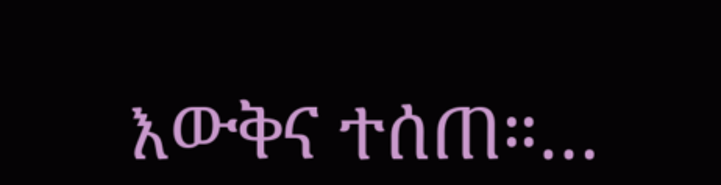እውቅና ተሰጠ።…